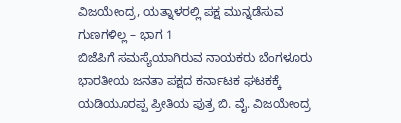ವಿಜಯೇಂದ್ರ, ಯತ್ನಾಳರಲ್ಲಿ ಪಕ್ಷ ಮುನ್ನಡೆಸುವ ಗುಣಗಳಿಲ್ಲ – ಭಾಗ 1
ಬಿಜೆಪಿಗೆ ಸಮಸ್ಯೆಯಾಗಿರುವ ನಾಯಕರು ಬೆಂಗಳೂರು ಭಾರತೀಯ ಜನತಾ ಪಕ್ಷದ ಕರ್ನಾಟಕ ಘಟಕಕ್ಕೆ ಯಡಿಯೂರಪ್ಪ ಪ್ರೀತಿಯ ಪುತ್ರ ಬಿ. ವೈ. ವಿಜಯೇಂದ್ರ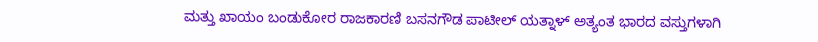ಮತ್ತು ಖಾಯಂ ಬಂಡುಕೋರ ರಾಜಕಾರಣಿ ಬಸನಗೌಡ ಪಾಟೀಲ್ ಯತ್ನಾಳ್ ಅತ್ಯಂತ ಭಾರದ ವಸ್ತುಗಳಾಗಿ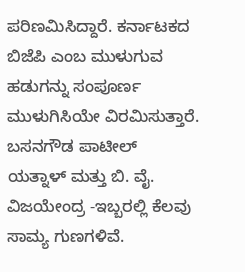ಪರಿಣಮಿಸಿದ್ದಾರೆ. ಕರ್ನಾಟಕದ ಬಿಜೆಪಿ ಎಂಬ ಮುಳುಗುವ ಹಡುಗನ್ನು ಸಂಪೂರ್ಣ ಮುಳುಗಿಸಿಯೇ ವಿರಮಿಸುತ್ತಾರೆ. ಬಸನಗೌಡ ಪಾಟೀಲ್ ಯತ್ನಾಳ್ ಮತ್ತು ಬಿ. ವೈ. ವಿಜಯೇಂದ್ರ -ಇಬ್ಬರಲ್ಲಿ ಕೆಲವು ಸಾಮ್ಯ ಗುಣಗಳಿವೆ.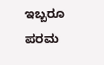ಇಬ್ಬರೂ ಪರಮ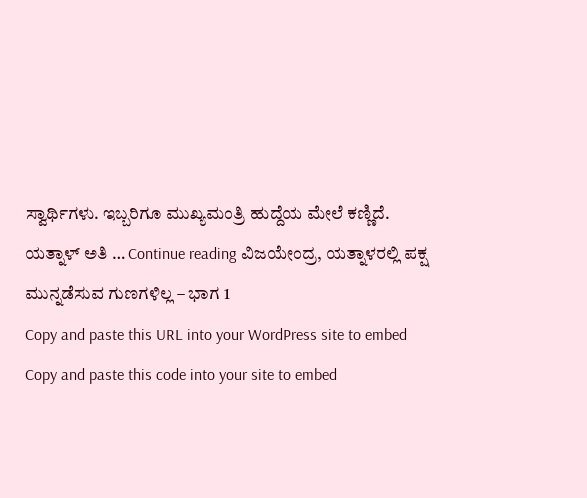ಸ್ವಾರ್ಥಿಗಳು. ಇಬ್ಬರಿಗೂ ಮುಖ್ಯಮಂತ್ರಿ ಹುದ್ದೆಯ ಮೇಲೆ ಕಣ್ಣಿದೆ. ಯತ್ನಾಳ್ ಅತಿ … Continue reading ವಿಜಯೇಂದ್ರ, ಯತ್ನಾಳರಲ್ಲಿ ಪಕ್ಷ ಮುನ್ನಡೆಸುವ ಗುಣಗಳಿಲ್ಲ – ಭಾಗ 1
Copy and paste this URL into your WordPress site to embed
Copy and paste this code into your site to embed